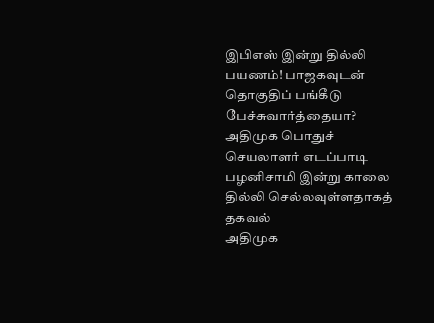இபிஎஸ் இன்று தில்லி பயணம்! பாஜகவுடன் தொகுதிப் பங்கீடு பேச்சுவார்த்தையா?
அதிமுக பொதுச் செயலாளர் எடப்பாடி பழனிசாமி இன்று காலை தில்லி செல்லவுள்ளதாகத் தகவல்
அதிமுக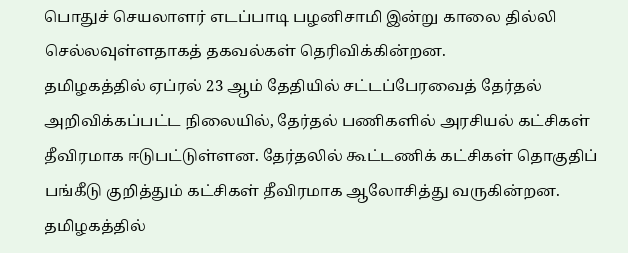பொதுச் செயலாளர் எடப்பாடி பழனிசாமி இன்று காலை தில்லி செல்லவுள்ளதாகத் தகவல்கள் தெரிவிக்கின்றன.
தமிழகத்தில் ஏப்ரல் 23 ஆம் தேதியில் சட்டப்பேரவைத் தேர்தல் அறிவிக்கப்பட்ட நிலையில், தேர்தல் பணிகளில் அரசியல் கட்சிகள் தீவிரமாக ஈடுபட்டுள்ளன. தேர்தலில் கூட்டணிக் கட்சிகள் தொகுதிப் பங்கீடு குறித்தும் கட்சிகள் தீவிரமாக ஆலோசித்து வருகின்றன.
தமிழகத்தில்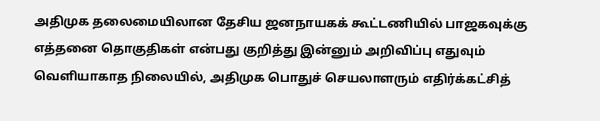அதிமுக தலைமையிலான தேசிய ஜனநாயகக் கூட்டணியில் பாஜகவுக்கு எத்தனை தொகுதிகள் என்பது குறித்து இன்னும் அறிவிப்பு எதுவும் வெளியாகாத நிலையில், அதிமுக பொதுச் செயலாளரும் எதிர்க்கட்சித்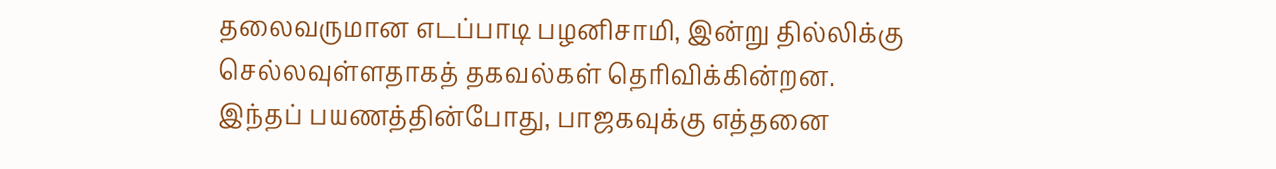தலைவருமான எடப்பாடி பழனிசாமி, இன்று தில்லிக்கு செல்லவுள்ளதாகத் தகவல்கள் தெரிவிக்கின்றன.
இந்தப் பயணத்தின்போது, பாஜகவுக்கு எத்தனை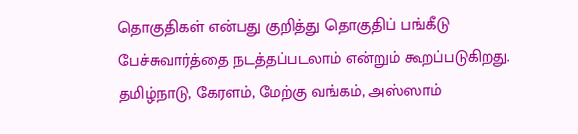தொகுதிகள் என்பது குறித்து தொகுதிப் பங்கீடு பேச்சுவார்த்தை நடத்தப்படலாம் என்றும் கூறப்படுகிறது.
தமிழ்நாடு, கேரளம், மேற்கு வங்கம், அஸ்ஸாம்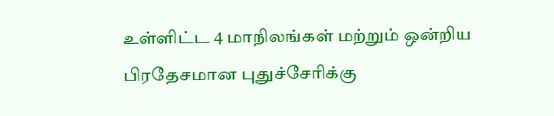உள்ளிட்ட 4 மாநிலங்கள் மற்றும் ஒன்றிய பிரதேசமான புதுச்சேரிக்கு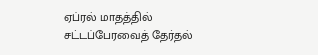ஏப்ரல் மாதத்தில் சட்டப்பேரவைத் தேர்தல்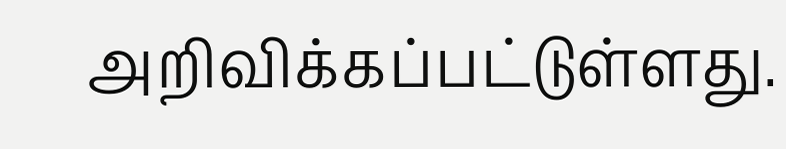அறிவிக்கப்பட்டுள்ளது.